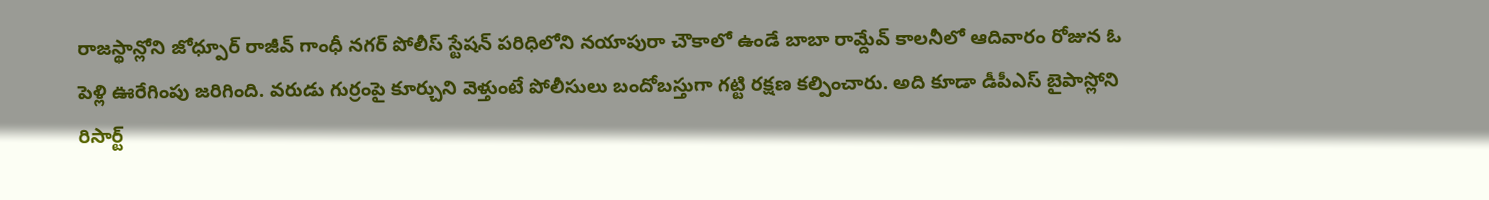రాజస్థాన్లోని జోధ్పూర్ రాజీవ్ గాంధీ నగర్ పోలీస్ స్టేషన్ పరిధిలోని నయాపురా చౌకాలో ఉండే బాబా రామ్దేవ్ కాలనీలో ఆదివారం రోజున ఓ పెళ్లి ఊరేగింపు జరిగింది. వరుడు గుర్రంపై కూర్చుని వెళ్తుంటే పోలీసులు బందోబస్తుగా గట్టి రక్షణ కల్పించారు. అది కూడా డీపీఎస్ బైపాస్లోని రిసార్ట్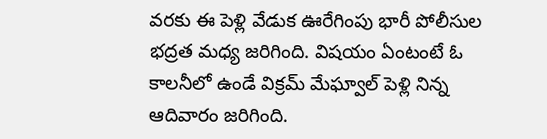వరకు ఈ పెళ్లి వేడుక ఊరేగింపు భారీ పోలీసుల భద్రత మధ్య జరిగింది. విషయం ఏంటంటే ఓ కాలనీలో ఉండే విక్రమ్ మేఘ్వాల్ పెళ్లి నిన్న ఆదివారం జరిగింది.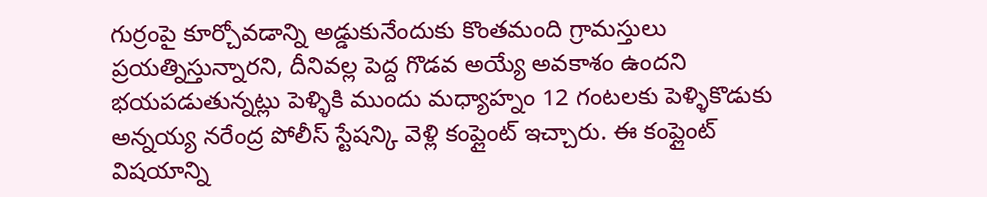గుర్రంపై కూర్చోవడాన్ని అడ్డుకునేందుకు కొంతమంది గ్రామస్తులు ప్రయత్నిస్తున్నారని, దీనివల్ల పెద్ద గొడవ అయ్యే అవకాశం ఉందని భయపడుతున్నట్లు పెళ్ళికి ముందు మధ్యాహ్నం 12 గంటలకు పెళ్ళికొడుకు అన్నయ్య నరేంద్ర పోలీస్ స్టేషన్కి వెళ్లి కంప్లైంట్ ఇచ్చారు. ఈ కంప్లైంట్ విషయాన్ని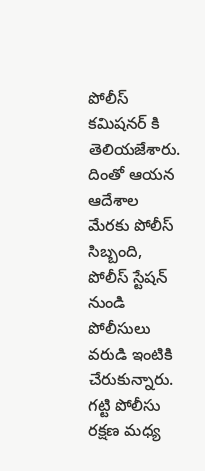పోలీస్ కమిషనర్ కి తెలియజేశారు. దింతో ఆయన ఆదేశాల మేరకు పోలీస్ సిబ్బంది, పోలీస్ స్టేషన్ నుండి పోలీసులు వరుడి ఇంటికి చేరుకున్నారు. గట్టి పోలీసు రక్షణ మధ్య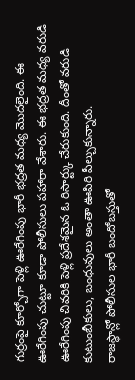గుర్రంపై కూర్చోగా పెళ్లి ఊరేగింపు భారీ భద్రత మధ్య మొదలైంది. ఈ ఊరేగింపు చుట్టూ కూడా పోలీసులు పహారా వేశారు. ఈ భద్రత మధ్య వరుడి ఊరేగింపు చివరికి పెళ్లి ప్రదేశమైన ఓ రిసార్ట్కు చేరుకుంది. దీంతో వరుడి కుటుంబీకులు, బంధువులు అంతా ఊపిరి పీల్చుకున్నారు.
రాజస్థాన్లో పోలీసుల భారీ బందోబస్తుతో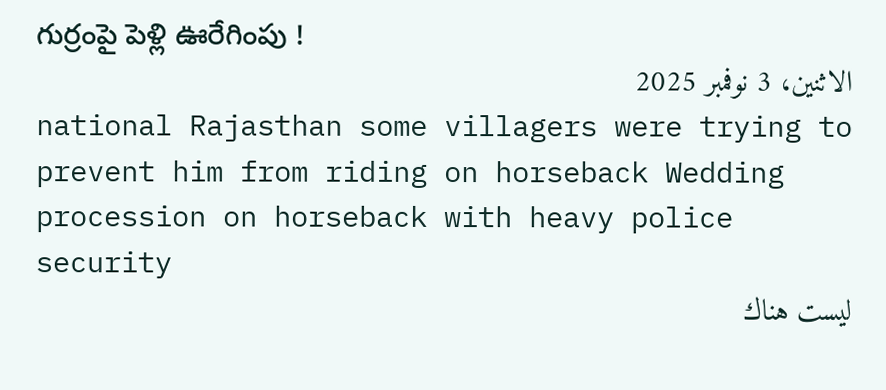గుర్రంపై పెళ్లి ఊరేగింపు !
الاثنين، 3 نوفمبر 2025
national Rajasthan some villagers were trying to prevent him from riding on horseback Wedding procession on horseback with heavy police security
ليست هناك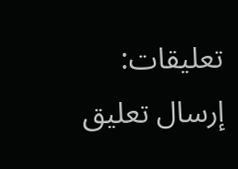تعليقات:
إرسال تعليق